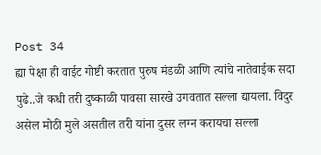Post 34
ह्या पेक्षा ही वाईट गोष्टी करतात पुरुष मंडळी आणि त्यांचे नातेवाईक सदा पुढे..जे कधी तरी दुष्काळी पावसा सारखे उगवतात सल्ला द्यायला. विदुर असेल मोठी मुले असतील तरी यांना दुसर लग्न करायचा सल्ला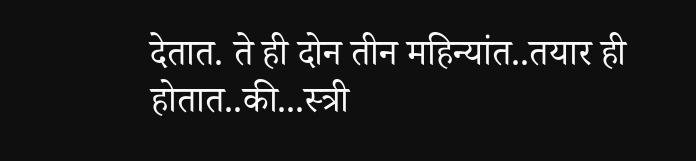देतात. ते ही दोन तीन महिन्यांत..तयार ही होतात..की...स्त्री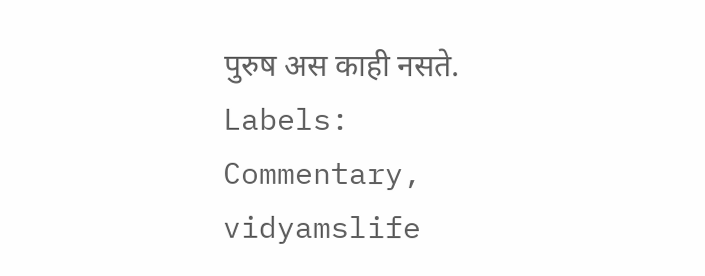पुरुष अस काही नसते.
Labels:
Commentary,
vidyamslife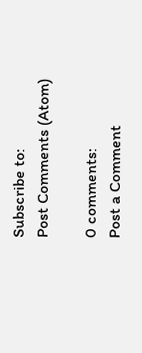Subscribe to:
Post Comments (Atom)

0 comments:
Post a Comment